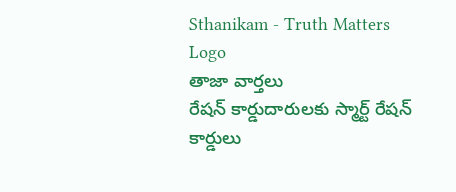Sthanikam - Truth Matters
Logo
తాజా వార్తలు
రేషన్ కార్డుదారులకు స్మార్ట్ రేషన్ కార్డులు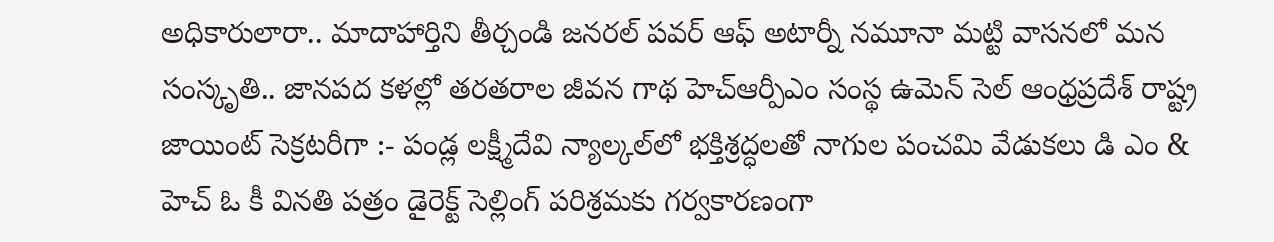అధికారులారా.. మాదాహార్తిని తీర్చండి జనరల్ పవర్ ఆఫ్ అటార్నీ నమూనా మట్టి వాసనలో మన సంస్కృతి.. జానపద కళల్లో తరతరాల జీవన గాథ హెచ్ఆర్పీఎం సంస్థ ఉమెన్ సెల్ ఆంధ్రప్రదేశ్ రాష్ట్ర జాయింట్ సెక్రటరీగా :- పండ్ల లక్ష్మీదేవి న్యాల్కల్‌లో భక్తిశ్రద్ధలతో నాగుల పంచమి వేడుకలు డి ఎం & హెచ్ ఓ కీ వినతి పత్రం డైరెక్ట్ సెల్లింగ్ పరిశ్రమకు గర్వకారణంగా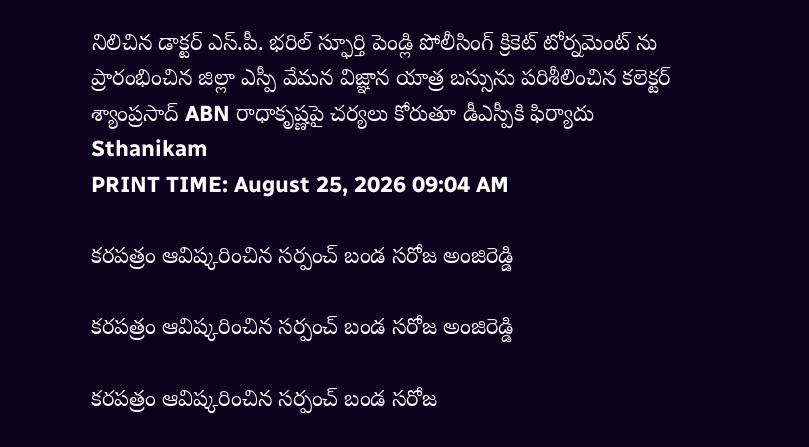నిలిచిన డాక్టర్ ఎస్.పీ. భరిల్ స్ఫూర్తి పెండ్లి పోలీసింగ్ క్రికెట్ టోర్నమెంట్ ను ప్రారంభించిన జిల్లా ఎస్పీ వేమన విజ్ఞాన యాత్ర బస్సును పరిశీలించిన కలెక్టర్ శ్యాంప్రసాద్ ABN రాధాకృష్ణపై చర్యలు కోరుతూ డీఎస్పీకి ఫిర్యాదు
Sthanikam
PRINT TIME: August 25, 2026 09:04 AM

కరపత్రం ఆవిష్కరించిన సర్పంచ్ బండ సరోజ అంజిరెడ్డి

కరపత్రం ఆవిష్కరించిన సర్పంచ్ బండ సరోజ అంజిరెడ్డి

కరపత్రం ఆవిష్కరించిన సర్పంచ్ బండ సరోజ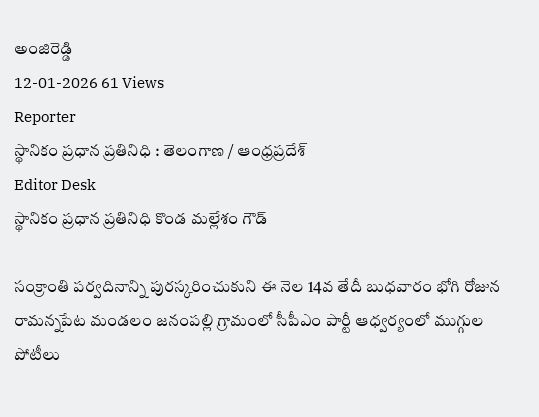అంజిరెడ్డి
12-01-2026 61 Views
Reporter
స్థానికం ప్రధాన ప్రతినిధి : తెలంగాణ / ఆంధ్రప్రదేశ్
Editor Desk
స్థానికం ప్రధాన ప్రతినిధి కొండ మల్లేశం గౌడ్

సంక్రాంతి పర్వదినాన్ని పురస్కరించుకుని ఈ నెల 14వ తేదీ బుధవారం భోగి రోజున రామన్నపేట మండలం జనంపల్లి గ్రామంలో సీపీఎం పార్టీ ఆధ్వర్యంలో ముగ్గుల పోటీలు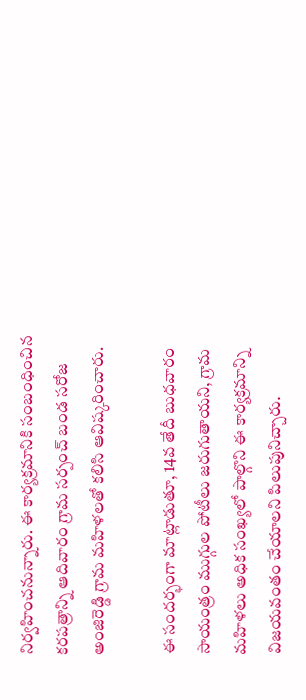నిర్వహించనున్నారు. ఈ కార్యక్రమానికి సంబంధించిన కరపత్రాన్ని ఆదివారం గ్రామ సర్పంచ్ బండ సరోజ అంజిరెడ్డి గ్రామ మహిళలతో కలిసి ఆవిష్కరించారు.

ఈ సందర్భంగా మాట్లాడుతూ, 14వ తేదీ బుధవారం సాయంత్రం ముగ్గుల పోటీలు జరుగుతాయని, గ్రామ మహిళలు అధిక సంఖ్యలో పాల్గొని ఈ కార్యక్రమాన్ని విజయవంతం చేయాలని పిలుపునిచ్చారు.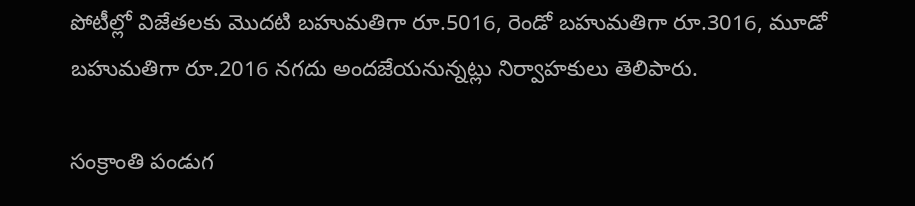పోటీల్లో విజేతలకు మొదటి బహుమతిగా రూ.5016, రెండో బహుమతిగా రూ.3016, మూడో బహుమతిగా రూ.2016 నగదు అందజేయనున్నట్లు నిర్వాహకులు తెలిపారు.

సంక్రాంతి పండుగ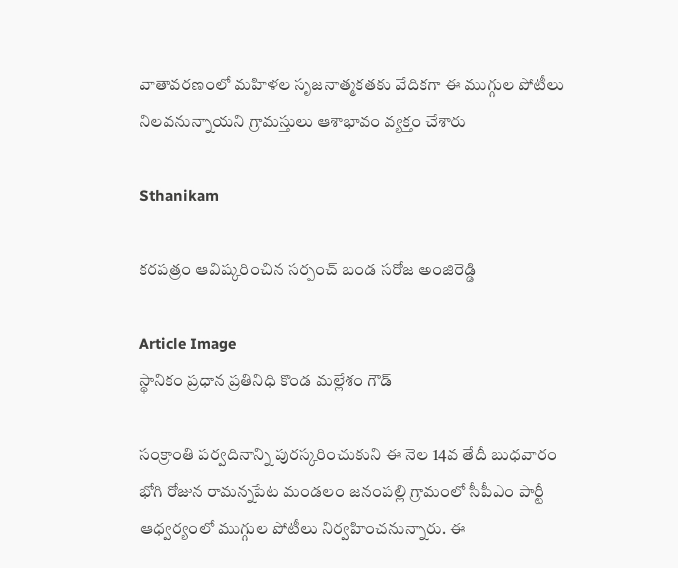వాతావరణంలో మహిళల సృజనాత్మకతకు వేదికగా ఈ ముగ్గుల పోటీలు నిలవనున్నాయని గ్రామస్తులు ఆశాభావం వ్యక్తం చేశారు

Sthanikam

కరపత్రం ఆవిష్కరించిన సర్పంచ్ బండ సరోజ అంజిరెడ్డి

Article Image
స్థానికం ప్రధాన ప్రతినిధి కొండ మల్లేశం గౌడ్

సంక్రాంతి పర్వదినాన్ని పురస్కరించుకుని ఈ నెల 14వ తేదీ బుధవారం భోగి రోజున రామన్నపేట మండలం జనంపల్లి గ్రామంలో సీపీఎం పార్టీ ఆధ్వర్యంలో ముగ్గుల పోటీలు నిర్వహించనున్నారు. ఈ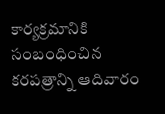కార్యక్రమానికి సంబంధించిన కరపత్రాన్ని ఆదివారం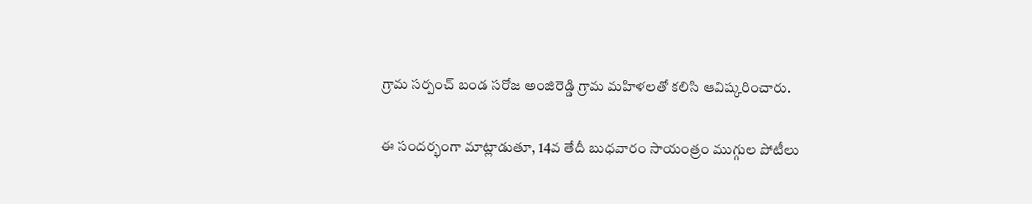గ్రామ సర్పంచ్ బండ సరోజ అంజిరెడ్డి గ్రామ మహిళలతో కలిసి ఆవిష్కరించారు.

ఈ సందర్భంగా మాట్లాడుతూ, 14వ తేదీ బుధవారం సాయంత్రం ముగ్గుల పోటీలు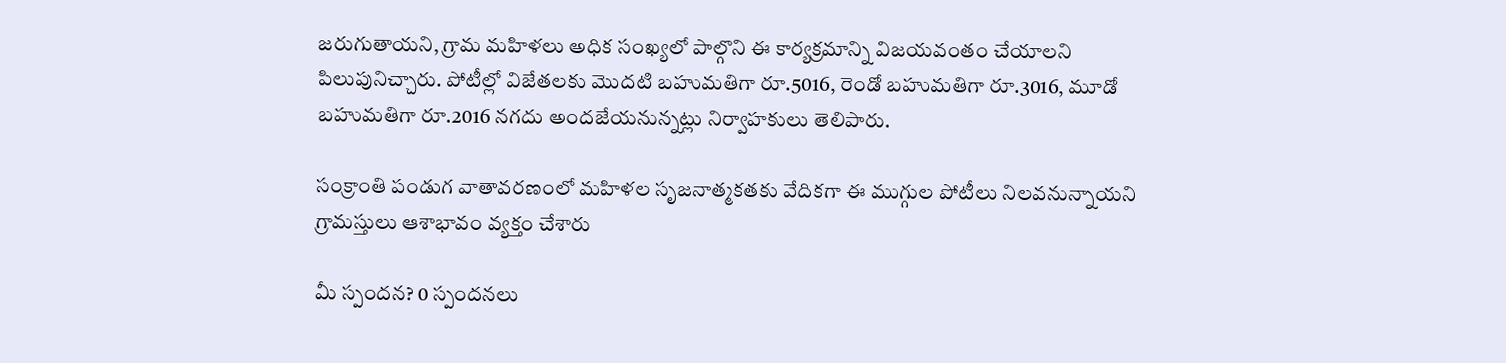జరుగుతాయని, గ్రామ మహిళలు అధిక సంఖ్యలో పాల్గొని ఈ కార్యక్రమాన్ని విజయవంతం చేయాలని పిలుపునిచ్చారు. పోటీల్లో విజేతలకు మొదటి బహుమతిగా రూ.5016, రెండో బహుమతిగా రూ.3016, మూడో బహుమతిగా రూ.2016 నగదు అందజేయనున్నట్లు నిర్వాహకులు తెలిపారు.

సంక్రాంతి పండుగ వాతావరణంలో మహిళల సృజనాత్మకతకు వేదికగా ఈ ముగ్గుల పోటీలు నిలవనున్నాయని గ్రామస్తులు ఆశాభావం వ్యక్తం చేశారు

మీ స్పందన? 0 స్పందనలు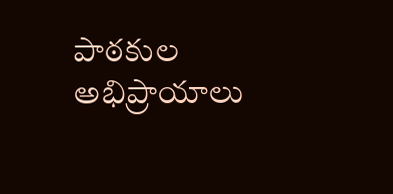పాఠకుల అభిప్రాయాలు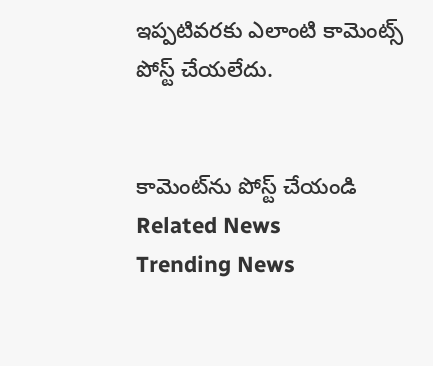ఇప్పటివరకు ఎలాంటి కామెంట్స్ పోస్ట్ చేయలేదు.


కామెంట్‌ను పోస్ట్ చేయండి
Related News
Trending News